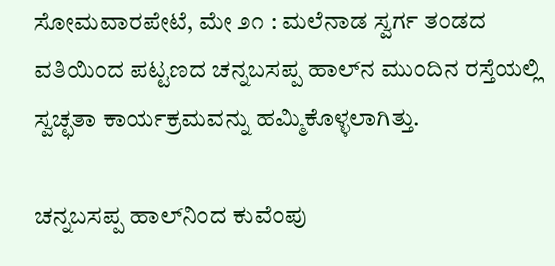ಸೋಮವಾರಪೇಟೆ, ಮೇ ೨೧ : ಮಲೆನಾಡ ಸ್ವರ್ಗ ತಂಡದ ವತಿಯಿಂದ ಪಟ್ಟಣದ ಚನ್ನಬಸಪ್ಪ ಹಾಲ್‌ನ ಮುಂದಿನ ರಸ್ತೆಯಲ್ಲಿ ಸ್ವಚ್ಛತಾ ಕಾರ್ಯಕ್ರಮವನ್ನು ಹಮ್ಮಿಕೊಳ್ಳಲಾಗಿತ್ತು.

ಚನ್ನಬಸಪ್ಪ ಹಾಲ್‌ನಿಂದ ಕುವೆಂಪು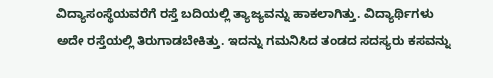ವಿದ್ಯಾಸಂಸ್ಥೆಯವರೆಗೆ ರಸ್ತೆ ಬದಿಯಲ್ಲಿ ತ್ಯಾಜ್ಯವನ್ನು ಹಾಕಲಾಗಿತ್ತು. ವಿದ್ಯಾರ್ಥಿಗಳು ಅದೇ ರಸ್ತೆಯಲ್ಲಿ ತಿರುಗಾಡಬೇಕಿತ್ತು. ಇದನ್ನು ಗಮನಿಸಿದ ತಂಡದ ಸದಸ್ಯರು ಕಸವನ್ನು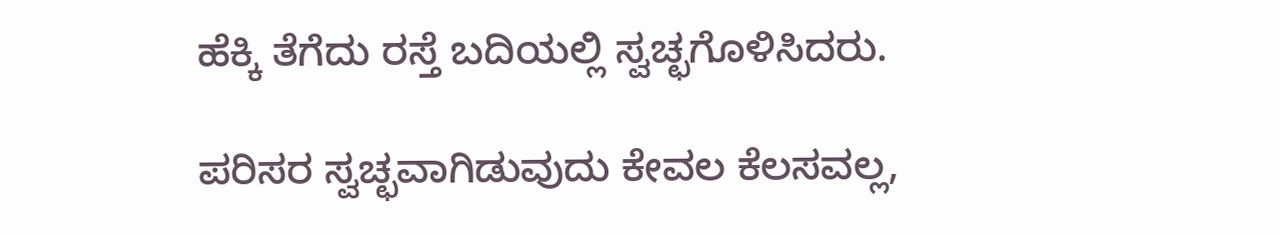ಹೆಕ್ಕಿ ತೆಗೆದು ರಸ್ತೆ ಬದಿಯಲ್ಲಿ ಸ್ವಚ್ಛಗೊಳಿಸಿದರು.

ಪರಿಸರ ಸ್ವಚ್ಛವಾಗಿಡುವುದು ಕೇವಲ ಕೆಲಸವಲ್ಲ,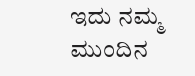ಇದು ನಮ್ಮ ಮುಂದಿನ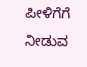ಪೀಳಿಗೆಗೆ ನೀಡುವ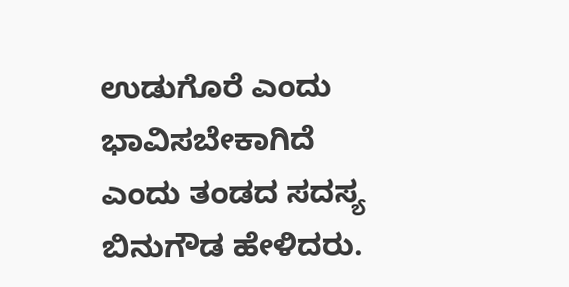ಉಡುಗೊರೆ ಎಂದು ಭಾವಿಸಬೇಕಾಗಿದೆ ಎಂದು ತಂಡದ ಸದಸ್ಯ ಬಿನುಗೌಡ ಹೇಳಿದರು.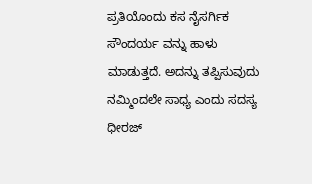ಪ್ರತಿಯೊಂದು ಕಸ ನೈಸರ್ಗಿಕ ಸೌಂದರ್ಯ ವನ್ನು ಹಾಳು ಮಾಡುತ್ತದೆ. ಅದನ್ನು ತಪ್ಪಿಸುವುದು ನಮ್ಮಿಂದಲೇ ಸಾಧ್ಯ ಎಂದು ಸದಸ್ಯ ಧೀರಜ್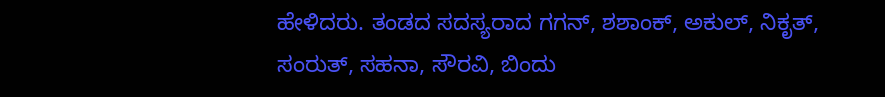ಹೇಳಿದರು. ತಂಡದ ಸದಸ್ಯರಾದ ಗಗನ್, ಶಶಾಂಕ್, ಅಕುಲ್, ನಿಕೃತ್, ಸಂರುತ್, ಸಹನಾ, ಸೌರವಿ, ಬಿಂದು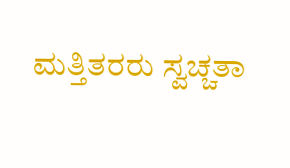ಮತ್ತಿತರರು ಸ್ವಚ್ಚತಾ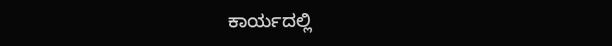ಕಾರ್ಯದಲ್ಲಿ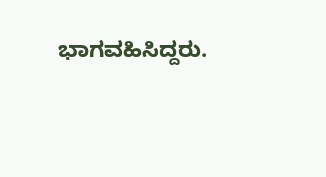ಭಾಗವಹಿಸಿದ್ದರು.